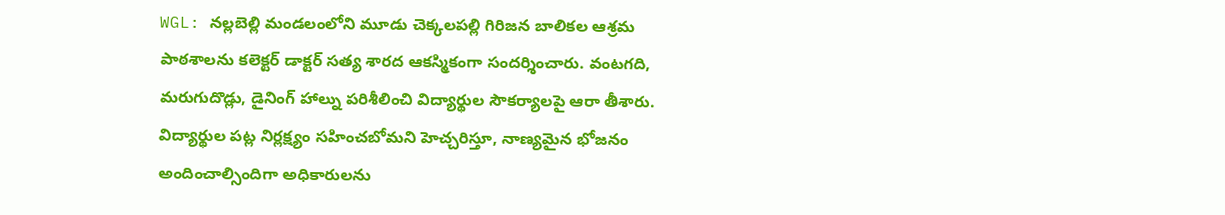WGL: నల్లబెల్లి మండలంలోని మూడు చెక్కలపల్లి గిరిజన బాలికల ఆశ్రమ పాఠశాలను కలెక్టర్ డాక్టర్ సత్య శారద ఆకస్మికంగా సందర్శించారు. వంటగది, మరుగుదొడ్లు, డైనింగ్ హాల్ను పరిశీలించి విద్యార్థుల సౌకర్యాలపై ఆరా తీశారు. విద్యార్థుల పట్ల నిర్లక్ష్యం సహించబోమని హెచ్చరిస్తూ, నాణ్యమైన భోజనం అందించాల్సిందిగా అధికారులను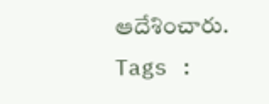ఆదేశించారు.
Tags :